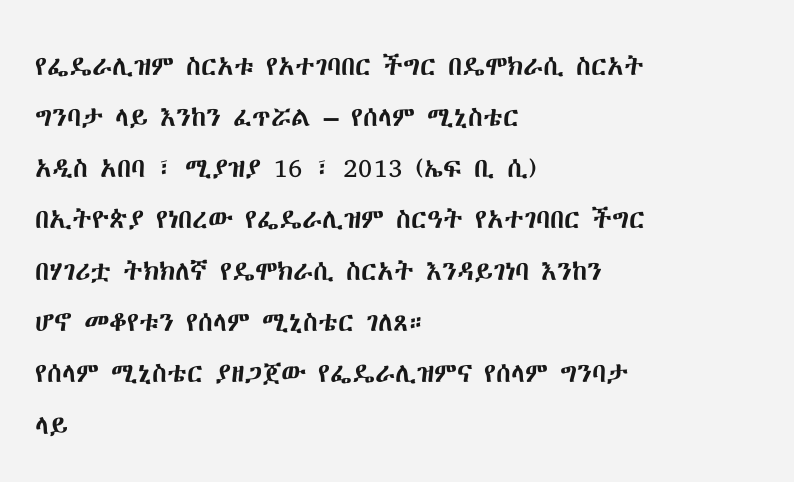የፌዴራሊዝም ስርአቱ የአተገባበር ችግር በዴሞክራሲ ስርአት ግንባታ ላይ እንከን ፈጥሯል – የሰላም ሚኒስቴር
አዲስ አበባ ፣ ሚያዝያ 16 ፣ 2013 (ኤፍ ቢ ሲ) በኢትዮጵያ የነበረው የፌዴራሊዝም ስርዓት የአተገባበር ችግር በሃገሪቷ ትክክለኛ የዴሞክራሲ ስርአት እንዳይገነባ እንከን ሆኖ መቆየቱን የሰላም ሚኒስቴር ገለጸ።
የሰላም ሚኒስቴር ያዘጋጀው የፌዴራሊዝምና የሰላም ግንባታ ላይ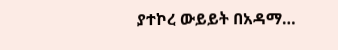ያተኮረ ውይይት በአዳማ…